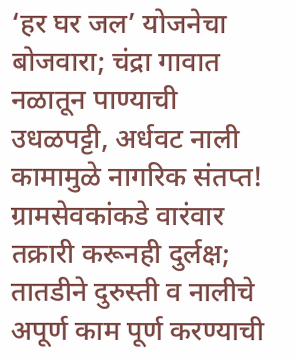‘हर घर जल’ योजनेचा बोजवारा; चंद्रा गावात नळातून पाण्याची उधळपट्टी, अर्धवट नाली कामामुळे नागरिक संतप्त!
ग्रामसेवकांकडे वारंवार तक्रारी करूनही दुर्लक्ष; तातडीने दुरुस्ती व नालीचे अपूर्ण काम पूर्ण करण्याची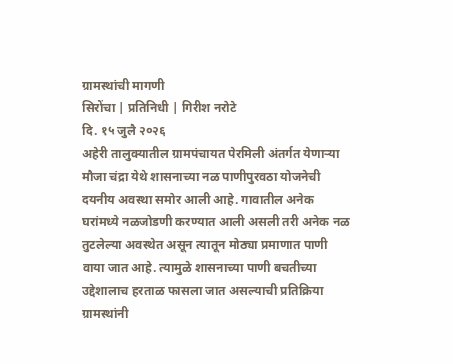ग्रामस्थांची मागणी
सिरोंचा | प्रतिनिधी | गिरीश नरोटे
दि. १५ जुलै २०२६
अहेरी तालुक्यातील ग्रामपंचायत पेरमिली अंतर्गत येणाऱ्या मौजा चंद्रा येथे शासनाच्या नळ पाणीपुरवठा योजनेची दयनीय अवस्था समोर आली आहे. गावातील अनेक घरांमध्ये नळजोडणी करण्यात आली असली तरी अनेक नळ तुटलेल्या अवस्थेत असून त्यातून मोठ्या प्रमाणात पाणी वाया जात आहे. त्यामुळे शासनाच्या पाणी बचतीच्या उद्देशालाच हरताळ फासला जात असल्याची प्रतिक्रिया ग्रामस्थांनी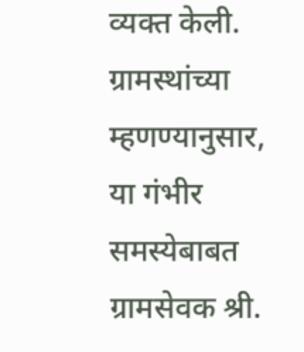व्यक्त केली.
ग्रामस्थांच्या म्हणण्यानुसार, या गंभीर समस्येबाबत ग्रामसेवक श्री.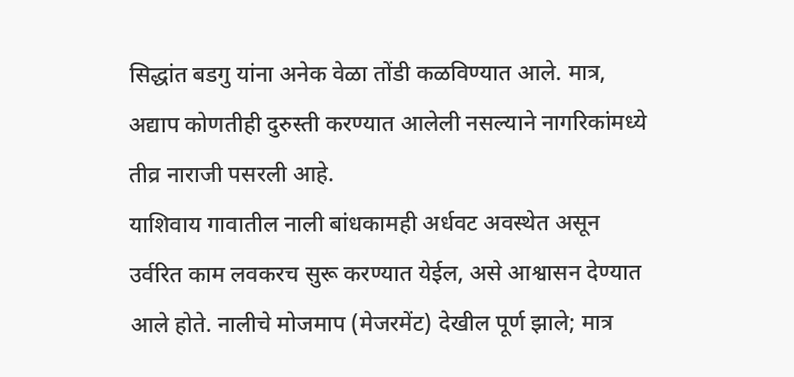सिद्धांत बडगु यांना अनेक वेळा तोंडी कळविण्यात आले. मात्र, अद्याप कोणतीही दुरुस्ती करण्यात आलेली नसल्याने नागरिकांमध्ये तीव्र नाराजी पसरली आहे.
याशिवाय गावातील नाली बांधकामही अर्धवट अवस्थेत असून उर्वरित काम लवकरच सुरू करण्यात येईल, असे आश्वासन देण्यात आले होते. नालीचे मोजमाप (मेजरमेंट) देखील पूर्ण झाले; मात्र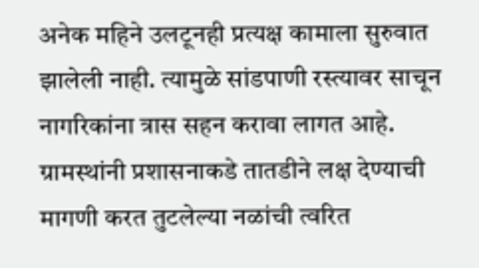अनेक महिने उलटूनही प्रत्यक्ष कामाला सुरुवात झालेली नाही. त्यामुळे सांडपाणी रस्त्यावर साचून नागरिकांना त्रास सहन करावा लागत आहे.
ग्रामस्थांनी प्रशासनाकडे तातडीने लक्ष देण्याची मागणी करत तुटलेल्या नळांची त्वरित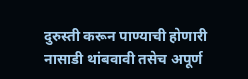दुरुस्ती करून पाण्याची होणारी नासाडी थांबवावी तसेच अपूर्ण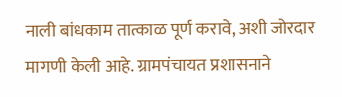नाली बांधकाम तात्काळ पूर्ण करावे, अशी जोरदार मागणी केली आहे. ग्रामपंचायत प्रशासनाने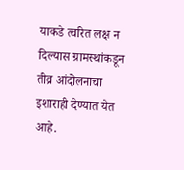याकडे त्वरित लक्ष न दिल्यास ग्रामस्थांकडून तीव्र आंदोलनाचा इशाराही देण्यात येत आहे.